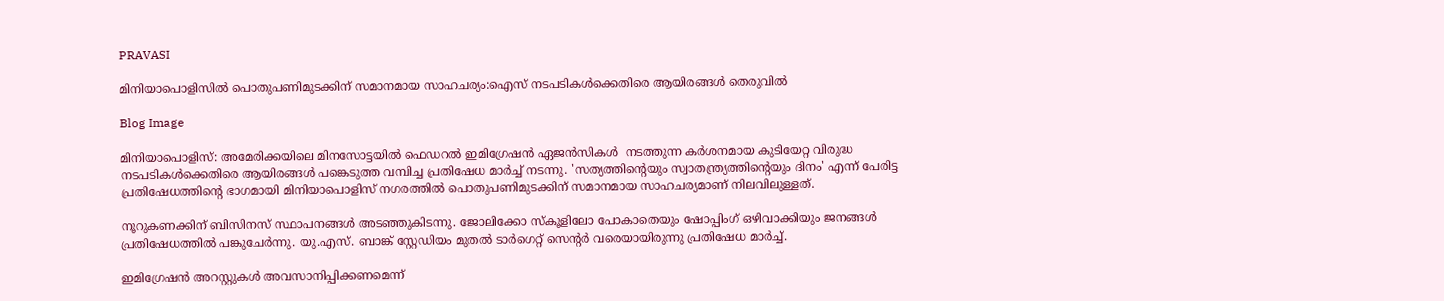PRAVASI

മിനിയാപൊളിസിൽ പൊതുപണിമുടക്കിന് സമാനമായ സാഹചര്യം:ഐസ് നടപടികൾക്കെതിരെ ആയിരങ്ങൾ തെരുവിൽ

Blog Image

മിനിയാപൊളിസ്: അമേരിക്കയിലെ മിനസോട്ടയിൽ ഫെഡറൽ ഇമിഗ്രേഷൻ ഏജൻസികൾ  നടത്തുന്ന കർശനമായ കുടിയേറ്റ വിരുദ്ധ നടപടികൾക്കെതിരെ ആയിരങ്ങൾ പങ്കെടുത്ത വമ്പിച്ച പ്രതിഷേധ മാർച്ച് നടന്നു. 'സത്യത്തിന്റെയും സ്വാതന്ത്ര്യത്തിന്റെയും ദിനം' എന്ന് പേരിട്ട പ്രതിഷേധത്തിന്റെ ഭാഗമായി മിനിയാപൊളിസ് നഗരത്തിൽ പൊതുപണിമുടക്കിന് സമാനമായ സാഹചര്യമാണ് നിലവിലുള്ളത്.

നൂറുകണക്കിന് ബിസിനസ് സ്ഥാപനങ്ങൾ അടഞ്ഞുകിടന്നു. ജോലിക്കോ സ്കൂളിലോ പോകാതെയും ഷോപ്പിംഗ് ഒഴിവാക്കിയും ജനങ്ങൾ പ്രതിഷേധത്തിൽ പങ്കുചേർന്നു. യു.എസ്. ബാങ്ക് സ്റ്റേഡിയം മുതൽ ടാർഗെറ്റ് സെന്റർ വരെയായിരുന്നു പ്രതിഷേധ മാർച്ച്.

ഇമിഗ്രേഷൻ അറസ്റ്റുകൾ അവസാനിപ്പിക്കണമെന്ന്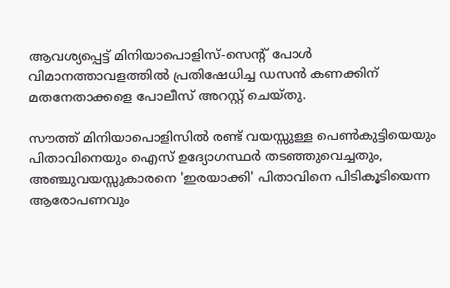ആവശ്യപ്പെട്ട് മിനിയാപൊളിസ്-സെന്റ് പോൾ വിമാനത്താവളത്തിൽ പ്രതിഷേധിച്ച ഡസൻ കണക്കിന് മതനേതാക്കളെ പോലീസ് അറസ്റ്റ് ചെയ്തു.

സൗത്ത് മിനിയാപൊളിസിൽ രണ്ട് വയസ്സുള്ള പെൺകുട്ടിയെയും പിതാവിനെയും ഐസ് ഉദ്യോഗസ്ഥർ തടഞ്ഞുവെച്ചതും, അഞ്ചുവയസ്സുകാരനെ 'ഇരയാക്കി' പിതാവിനെ പിടികൂടിയെന്ന ആരോപണവും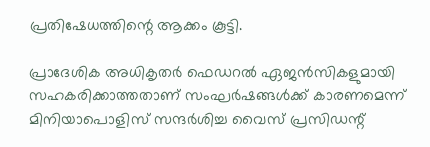പ്രതിഷേധത്തിന്റെ ആക്കം കൂട്ടി.

പ്രാദേശിക അധികൃതർ ഫെഡറൽ ഏജൻസികളുമായി സഹകരിക്കാത്തതാണ് സംഘർഷങ്ങൾക്ക് കാരണമെന്ന് മിനിയാപൊളിസ് സന്ദർശിച്ച വൈസ് പ്രസിഡന്റ്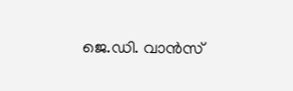ജെ.ഡി. വാൻസ്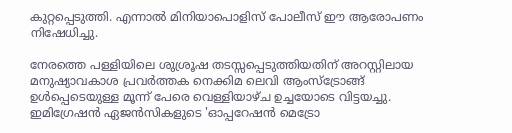കുറ്റപ്പെടുത്തി. എന്നാൽ മിനിയാപൊളിസ് പോലീസ് ഈ ആരോപണം നിഷേധിച്ചു.

നേരത്തെ പള്ളിയിലെ ശുശ്രൂഷ തടസ്സപ്പെടുത്തിയതിന് അറസ്റ്റിലായ മനുഷ്യാവകാശ പ്രവർത്തക നെക്കിമ ലെവി ആംസ്ട്രോങ്ങ് ഉൾപ്പെടെയുള്ള മൂന്ന് പേരെ വെള്ളിയാഴ്ച ഉച്ചയോടെ വിട്ടയച്ചു. ഇമിഗ്രേഷൻ ഏജൻസികളുടെ 'ഓപ്പറേഷൻ മെട്രോ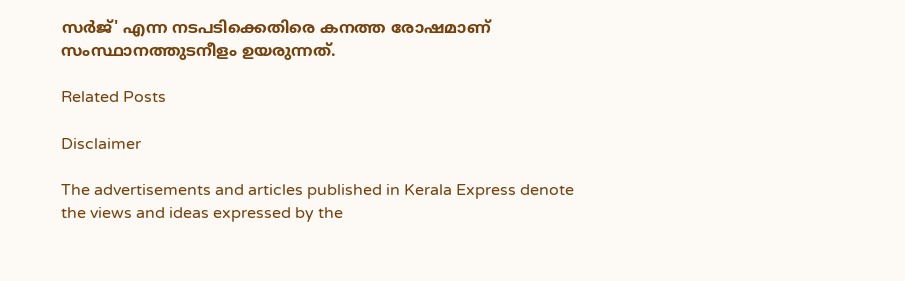സർജ്' എന്ന നടപടിക്കെതിരെ കനത്ത രോഷമാണ് സംസ്ഥാനത്തുടനീളം ഉയരുന്നത്.

Related Posts

Disclaimer

The advertisements and articles published in Kerala Express denote the views and ideas expressed by the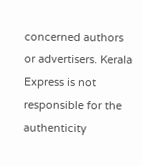concerned authors or advertisers. Kerala Express is not responsible for the authenticity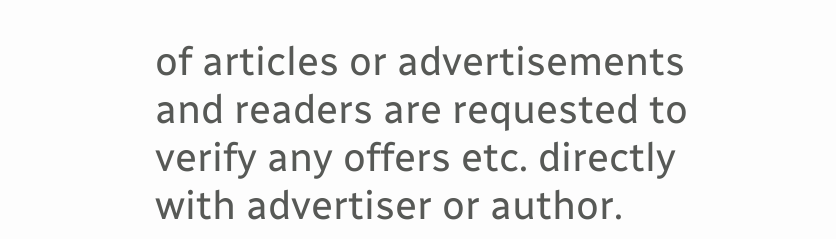of articles or advertisements and readers are requested to verify any offers etc. directly with advertiser or author.